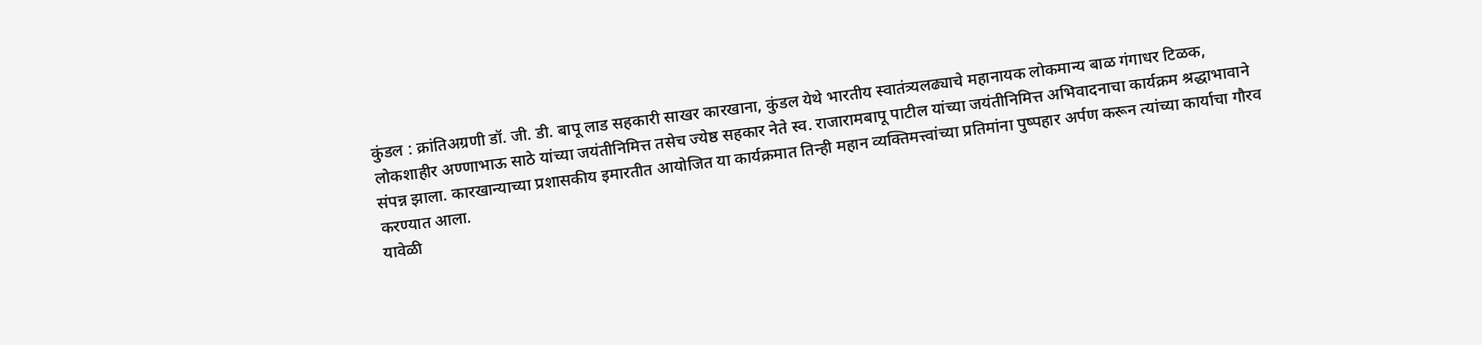कुंडल : क्रांतिअग्रणी डॉ. जी. डी. बापू लाड सहकारी साखर कारखाना, कुंडल येथे भारतीय स्वातंत्र्यलढ्याचे महानायक लोकमान्य बाळ गंगाधर टिळक, लोकशाहीर अण्णाभाऊ साठे यांच्या जयंतीनिमित्त तसेच ज्येष्ठ सहकार नेते स्व. राजारामबापू पाटील यांच्या जयंतीनिमित्त अभिवादनाचा कार्यक्रम श्रद्धाभावाने संपन्न झाला. कारखान्याच्या प्रशासकीय इमारतीत आयोजित या कार्यक्रमात तिन्ही महान व्यक्तिमत्त्वांच्या प्रतिमांना पुष्पहार अर्पण करून त्यांच्या कार्याचा गौरव करण्यात आला.
यावेळी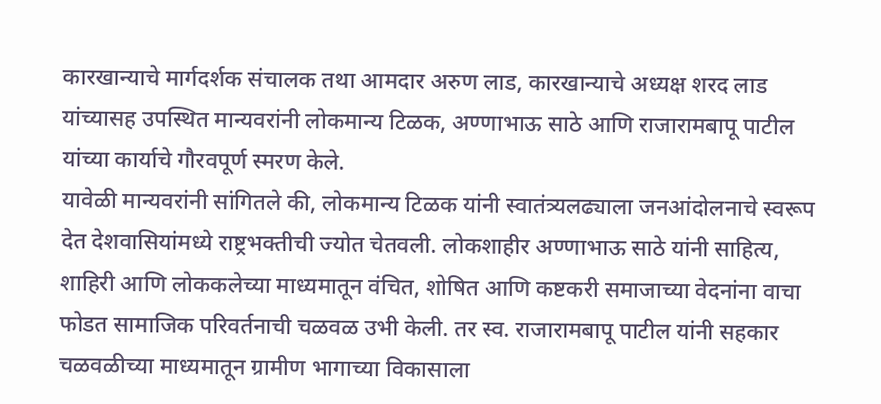कारखान्याचे मार्गदर्शक संचालक तथा आमदार अरुण लाड, कारखान्याचे अध्यक्ष शरद लाड यांच्यासह उपस्थित मान्यवरांनी लोकमान्य टिळक, अण्णाभाऊ साठे आणि राजारामबापू पाटील यांच्या कार्याचे गौरवपूर्ण स्मरण केले.
यावेळी मान्यवरांनी सांगितले की, लोकमान्य टिळक यांनी स्वातंत्र्यलढ्याला जनआंदोलनाचे स्वरूप देत देशवासियांमध्ये राष्ट्रभक्तीची ज्योत चेतवली. लोकशाहीर अण्णाभाऊ साठे यांनी साहित्य, शाहिरी आणि लोककलेच्या माध्यमातून वंचित, शोषित आणि कष्टकरी समाजाच्या वेदनांना वाचा फोडत सामाजिक परिवर्तनाची चळवळ उभी केली. तर स्व. राजारामबापू पाटील यांनी सहकार चळवळीच्या माध्यमातून ग्रामीण भागाच्या विकासाला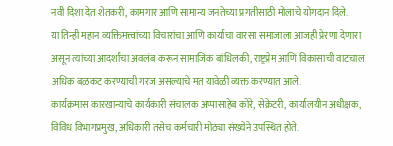नवी दिशा देत शेतकरी, कामगार आणि सामान्य जनतेच्या प्रगतीसाठी मोलाचे योगदान दिले.
या तिन्ही महान व्यक्तिमत्त्वांच्या विचारांचा आणि कार्याचा वारसा समाजाला आजही प्रेरणा देणारा असून त्यांच्या आदर्शांचा अवलंब करून सामाजिक बांधिलकी, राष्ट्रप्रेम आणि विकासाची वाटचाल अधिक बळकट करण्याची गरज असल्याचे मत यावेळी व्यक्त करण्यात आले.
कार्यक्रमास कारखान्याचे कार्यकारी संचालक अप्पासाहेब कोरे, सेक्रेटरी, कार्यालयीन अधीक्षक, विविध विभागप्रमुख, अधिकारी तसेच कर्मचारी मोठ्या संख्येने उपस्थित होते.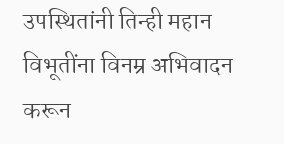उपस्थितांनी तिन्ही महान विभूतींना विनम्र अभिवादन करून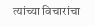त्यांच्या विचारांचा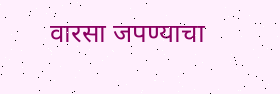वारसा जपण्याचा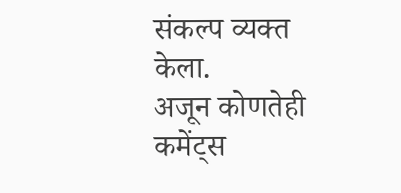संकल्प व्यक्त केला.
अजून कोणतेही कमेंट्स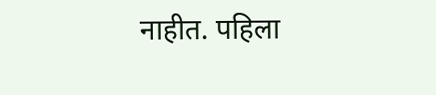नाहीत. पहिला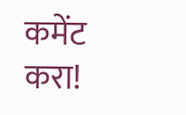कमेंट करा!